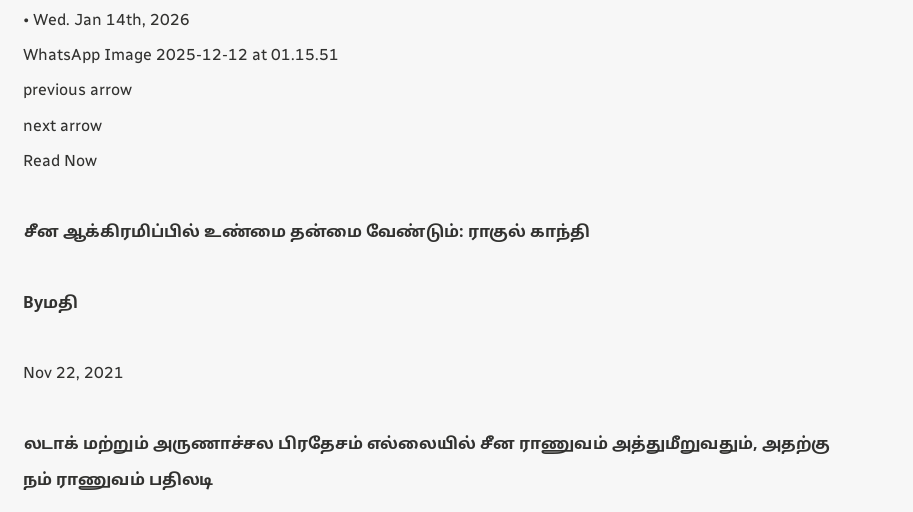• Wed. Jan 14th, 2026
WhatsApp Image 2025-12-12 at 01.15.51
previous arrow
next arrow
Read Now

சீன ஆக்கிரமிப்பில் உண்மை தன்மை வேண்டும்: ராகுல் காந்தி

Byமதி

Nov 22, 2021

லடாக் மற்றும் அருணாச்சல பிரதேசம் எல்லையில் சீன ராணுவம் அத்துமீறுவதும், அதற்கு நம் ராணுவம் பதிலடி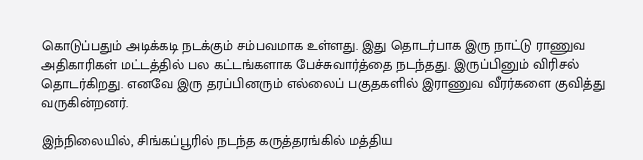கொடுப்பதும் அடிக்கடி நடக்கும் சம்பவமாக உள்ளது. இது தொடர்பாக இரு நாட்டு ராணுவ அதிகாரிகள் மட்டத்தில் பல கட்டங்களாக பேச்சுவார்த்தை நடந்தது. இருப்பினும் விரிசல் தொடர்கிறது. எனவே இரு தரப்பினரும் எல்லைப் பகுதகளில் இராணுவ வீரர்களை குவித்து வருகின்றனர்.

இந்நிலையில், சிங்கப்பூரில் நடந்த கருத்தரங்கில் மத்திய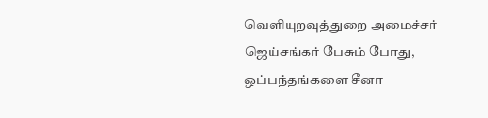வெளியுறவுத்துறை அமைச்சர் ஜெய்சங்கர் பேசும் போது, ஒப்பந்தங்களை சீனா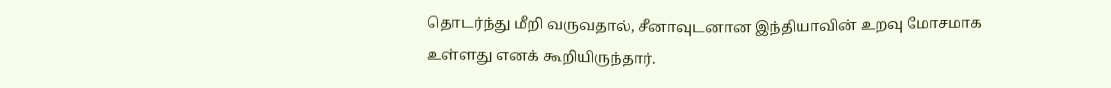தொடர்ந்து மீறி வருவதால், சீனாவுடனான இந்தியாவின் உறவு மோசமாக உள்ளது எனக் கூறியிருந்தார்.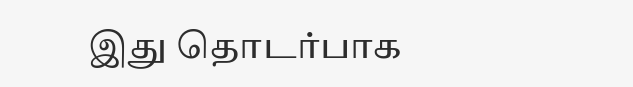இது தொடர்பாக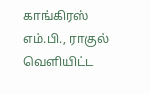காங்கிரஸ் எம்.பி., ராகுல் வெளியிட்ட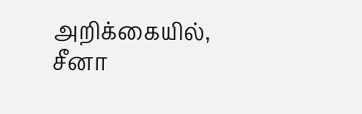அறிக்கையில், சீனா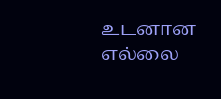உடனான எல்லை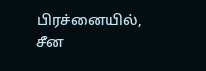பிரச்னையில், சீன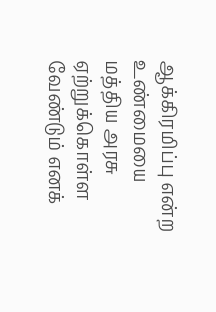ஆக்கிரமிப்பு என்ற உண்மையை மத்திய அரசு ஏற்றுக்கொள்ள வேண்டும் எனக்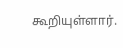கூறியுள்ளார்.